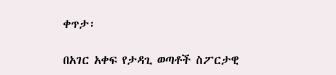ቀጥታ፡

በአገር አቀፍ የታዳጊ ወጣቶች ስፖርታዊ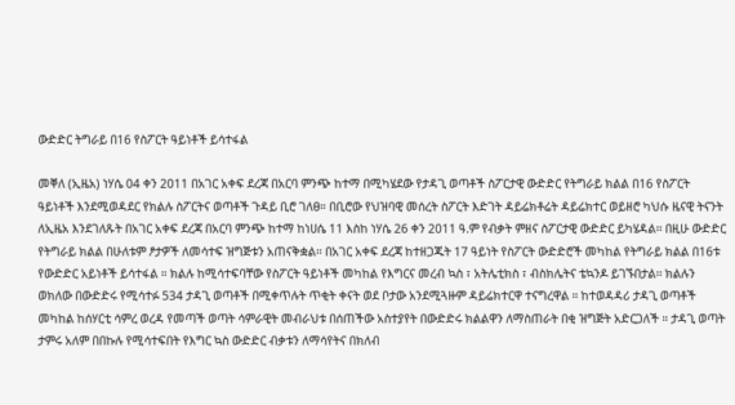ውድድር ትግራይ በ16 የስፖርት ዓይነቶች ይሳተፋል

መቐለ (ኢዜአ) ነሃሴ 04 ቀን 2011 በአገር አቀፍ ደረጃ በአርባ ምንጭ ከተማ በሚካሄደው የታዳጊ ወጣቶች ስፖርታዊ ውድድር የትግራይ ክልል በ16 የስፖርት ዓይነቶች እንደሚወዳደር የክልሉ ስፖርትና ወጣቶች ጉዳይ ቢሮ ገለፀ። በቢሮው የህዝባዊ መሰረት ስፖርት እድገት ዳይሬክቶሬት ዳይሬክተር ወይዘሮ ካህሱ ዜናዊ ትናንት ለኢዜአ እንደገለጹት በአገር አቀፍ ደረጃ በአርባ ምንጭ ከተማ ከነሀሴ 11 እስከ ነሃሴ 26 ቀን 2011 ዓ.ም የብቃት ምዘና ስፖርታዊ ውድድር ይካሄዳል፡፡ በዚሁ ውድድር የትግራይ ክልል በሁለቱም ፆታዎች ለመሳተፍ ዝግጅቱን አጠናቅቋል፡፡ በአገር አቀፍ ደረጃ ከተዘጋጁት 17 ዓይነት የስፖርት ውድድሮች መካከል የትግራይ ክልል በ16ቱ የውድድር አይነቶች ይሳተፋል ። ክልሉ ከሚሳተፍባቸው የስፖርት ዓይነቶች መካከል የእግርና መረብ ኳስ ፣ አትሌቲክስ ፣ ብስክሌትና ቴኳንዶ ይገኙበታል፡፡ ክልሉን ወክለው በውድድሩ የሚሳተፉ 534 ታዳጊ ወጣቶች በሚቀጥሉት ጥቂት ቀናት ወደ ቦታው አንደሚጓዙም ዳይሬክተርዋ ተናግረዋል ። ከተወዳዳሪ ታዳጊ ወጣቶች መካከል ከሰሃርቲ ሳምረ ወረዳ የመጣች ወጣት ሳምራዊት መብራህቱ በሰጠችው አስተያየት በውድድሩ ክልልዋን ለማስጠራት በቂ ዝግጅት አድርጋለች ። ታዳጊ ወጣት ታምሩ አለም በበኩሉ የሚሳተፍበት የእግር ኳስ ውድድር ብቃቱን ለማሳየትና በክለብ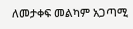ለመታቀፍ መልካም አጋጣሚ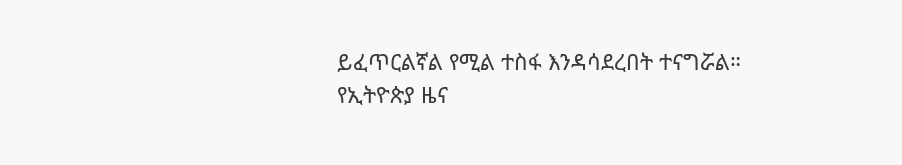ይፈጥርልኛል የሚል ተስፋ እንዳሳደረበት ተናግሯል።
የኢትዮጵያ ዜና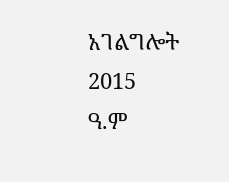አገልግሎት
2015
ዓ.ም